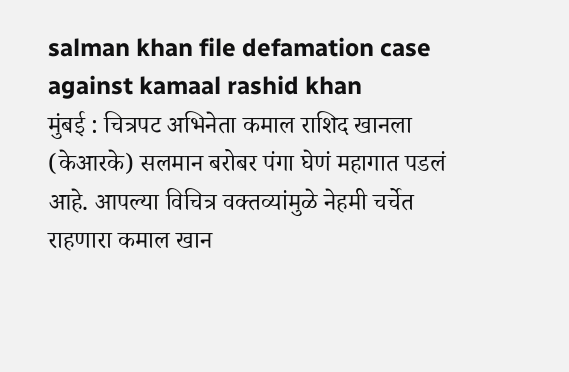salman khan file defamation case against kamaal rashid khan
मुंबई : चित्रपट अभिनेता कमाल राशिद खानला (केआरके) सलमान बरोबर पंगा घेणं महागात पडलं आहे. आपल्या विचित्र वक्तव्यांमुळे नेहमी चर्चेत राहणारा कमाल खान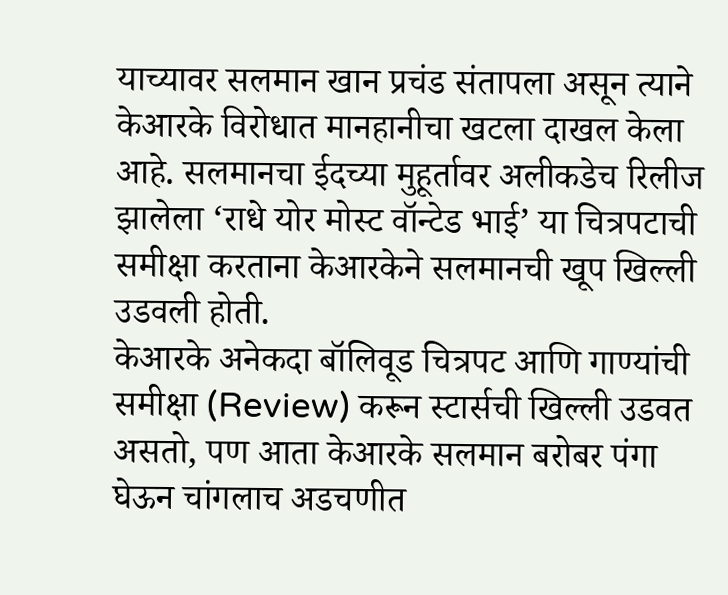याच्यावर सलमान खान प्रचंड संतापला असून त्याने केआरके विरोधात मानहानीचा खटला दाखल केला आहे. सलमानचा ईदच्या मुहूर्तावर अलीकडेच रिलीज झालेला ‘राधे योर मोस्ट वॉन्टेड भाई’ या चित्रपटाची समीक्षा करताना केआरकेने सलमानची खूप खिल्ली उडवली होती.
केआरके अनेकदा बॉलिवूड चित्रपट आणि गाण्यांची समीक्षा (Review) करून स्टार्सची खिल्ली उडवत असतो, पण आता केआरके सलमान बरोबर पंगा घेऊन चांगलाच अडचणीत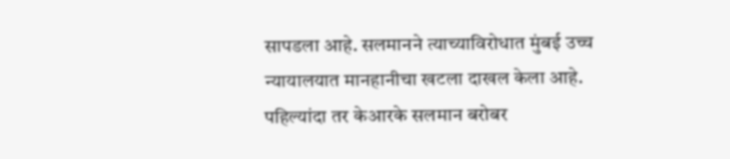सापडला आहे. सलमानने त्याच्याविरोधात मुंबई उच्च न्यायालयात मानहानीचा खटला दाखल केला आहे.
पहिल्यांदा तर केआरके सलमान बरोबर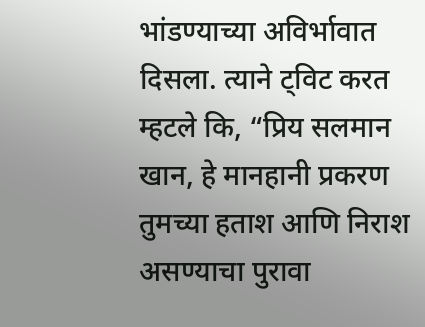भांडण्याच्या अविर्भावात दिसला. त्याने ट्विट करत म्हटले कि, “प्रिय सलमान खान, हे मानहानी प्रकरण तुमच्या हताश आणि निराश असण्याचा पुरावा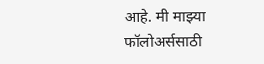आहे. मी माझ्या फॉलोअर्ससाठी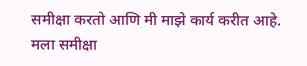समीक्षा करतो आणि मी माझे कार्य करीत आहे. मला समीक्षा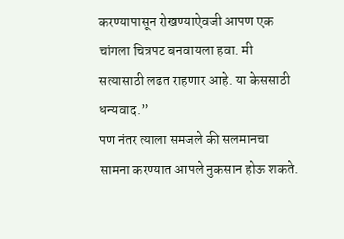करण्यापासून रोखण्याऐवजी आपण एक चांगला चित्रपट बनवायला हवा. मी सत्यासाठी लढत राहणार आहे. या केससाठी धन्यवाद.”
पण नंतर त्याला समजले की सलमानचा सामना करण्यात आपले नुकसान होऊ शकते.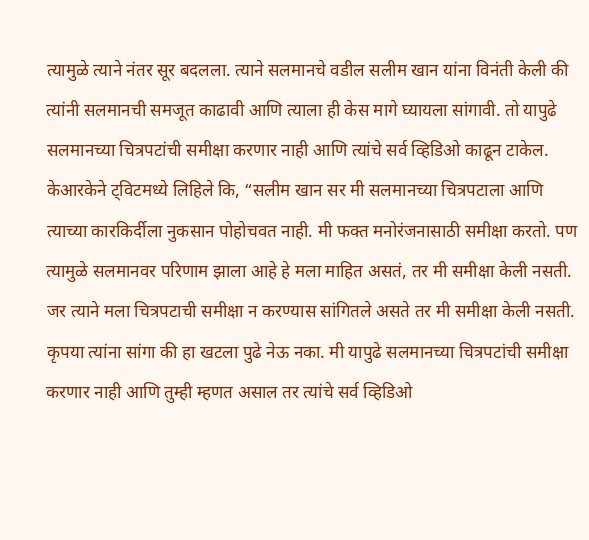त्यामुळे त्याने नंतर सूर बदलला. त्याने सलमानचे वडील सलीम खान यांना विनंती केली की त्यांनी सलमानची समजूत काढावी आणि त्याला ही केस मागे घ्यायला सांगावी. तो यापुढे सलमानच्या चित्रपटांची समीक्षा करणार नाही आणि त्यांचे सर्व व्हिडिओ काढून टाकेल.
केआरकेने ट्विटमध्ये लिहिले कि, “सलीम खान सर मी सलमानच्या चित्रपटाला आणि त्याच्या कारकिर्दीला नुकसान पोहोचवत नाही. मी फक्त मनोरंजनासाठी समीक्षा करतो. पण त्यामुळे सलमानवर परिणाम झाला आहे हे मला माहित असतं, तर मी समीक्षा केली नसती. जर त्याने मला चित्रपटाची समीक्षा न करण्यास सांगितले असते तर मी समीक्षा केली नसती. कृपया त्यांना सांगा की हा खटला पुढे नेऊ नका. मी यापुढे सलमानच्या चित्रपटांची समीक्षा करणार नाही आणि तुम्ही म्हणत असाल तर त्यांचे सर्व व्हिडिओ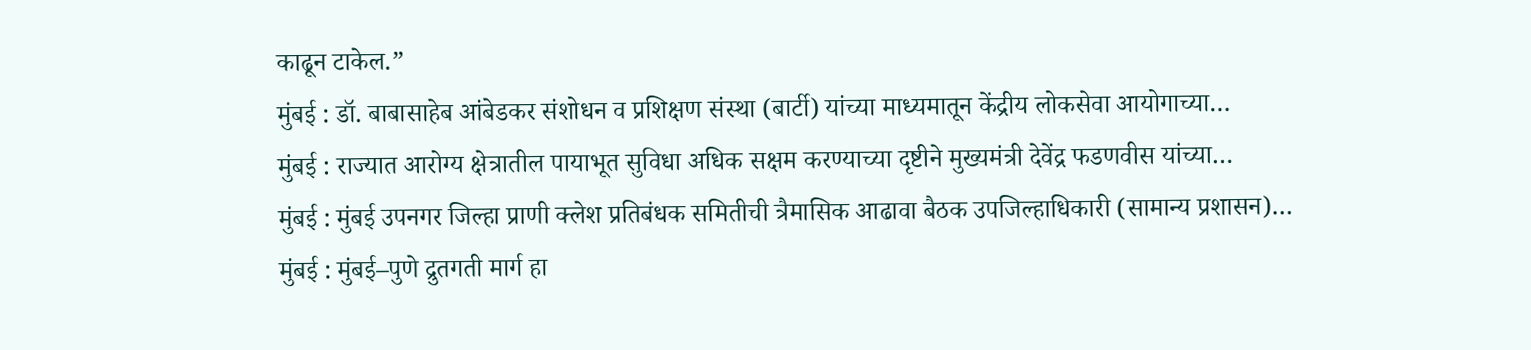काढून टाकेल.”
मुंबई : डॉ. बाबासाहेब आंबेडकर संशोधन व प्रशिक्षण संस्था (बार्टी) यांच्या माध्यमातून केंद्रीय लोकसेवा आयोगाच्या…
मुंबई : राज्यात आरोग्य क्षेत्रातील पायाभूत सुविधा अधिक सक्षम करण्याच्या दृष्टीने मुख्यमंत्री देवेंद्र फडणवीस यांच्या…
मुंबई : मुंबई उपनगर जिल्हा प्राणी क्लेश प्रतिबंधक समितीची त्रैमासिक आढावा बैठक उपजिल्हाधिकारी (सामान्य प्रशासन)…
मुंबई : मुंबई–पुणे द्रुतगती मार्ग हा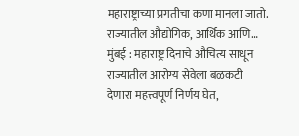महाराष्ट्राच्या प्रगतीचा कणा मानला जातो. राज्यातील औद्योगिक, आर्थिक आणि…
मुंबई : महाराष्ट्र दिनाचे औचित्य साधून राज्यातील आरोग्य सेवेला बळकटी देणारा महत्त्वपूर्ण निर्णय घेत,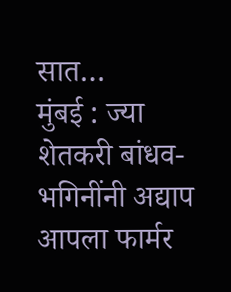सात…
मुंबई : ज्या शेतकरी बांधव-भगिनींनी अद्याप आपला फार्मर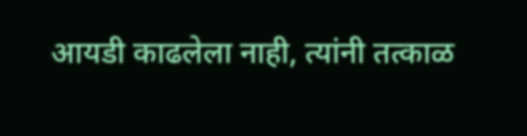आयडी काढलेला नाही, त्यांनी तत्काळ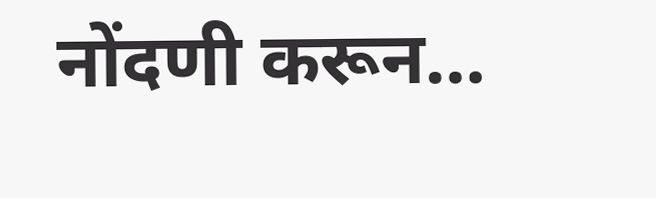नोंदणी करून…